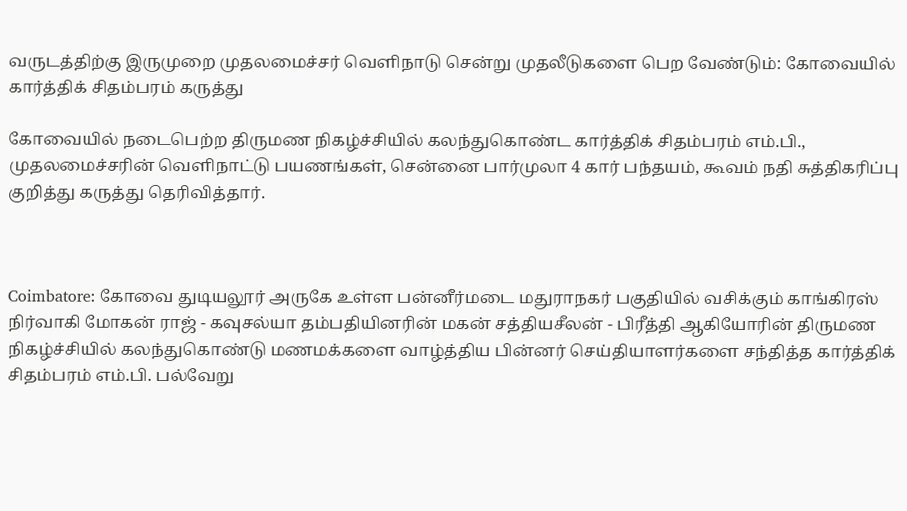வருடத்திற்கு இருமுறை முதலமைச்சர் வெளிநாடு சென்று முதலீடுகளை பெற வேண்டும்: கோவையில் கார்த்திக் சிதம்பரம் கருத்து

கோவையில் நடைபெற்ற திருமண நிகழ்ச்சியில் கலந்துகொண்ட கார்த்திக் சிதம்பரம் எம்.பி., முதலமைச்சரின் வெளிநாட்டு பயணங்கள், சென்னை பார்முலா 4 கார் பந்தயம், கூவம் நதி சுத்திகரிப்பு குறித்து கருத்து தெரிவித்தார்.



Coimbatore: கோவை துடியலூர் அருகே உள்ள பன்னீர்மடை மதுராநகர் பகுதியில் வசிக்கும் காங்கிரஸ் நிர்வாகி மோகன் ராஜ் - கவுசல்யா தம்பதியினரின் மகன் சத்தியசீலன் - பிரீத்தி ஆகியோரின் திருமண நிகழ்ச்சியில் கலந்துகொண்டு மணமக்களை வாழ்த்திய பின்னர் செய்தியாளர்களை சந்தித்த கார்த்திக் சிதம்பரம் எம்.பி. பல்வேறு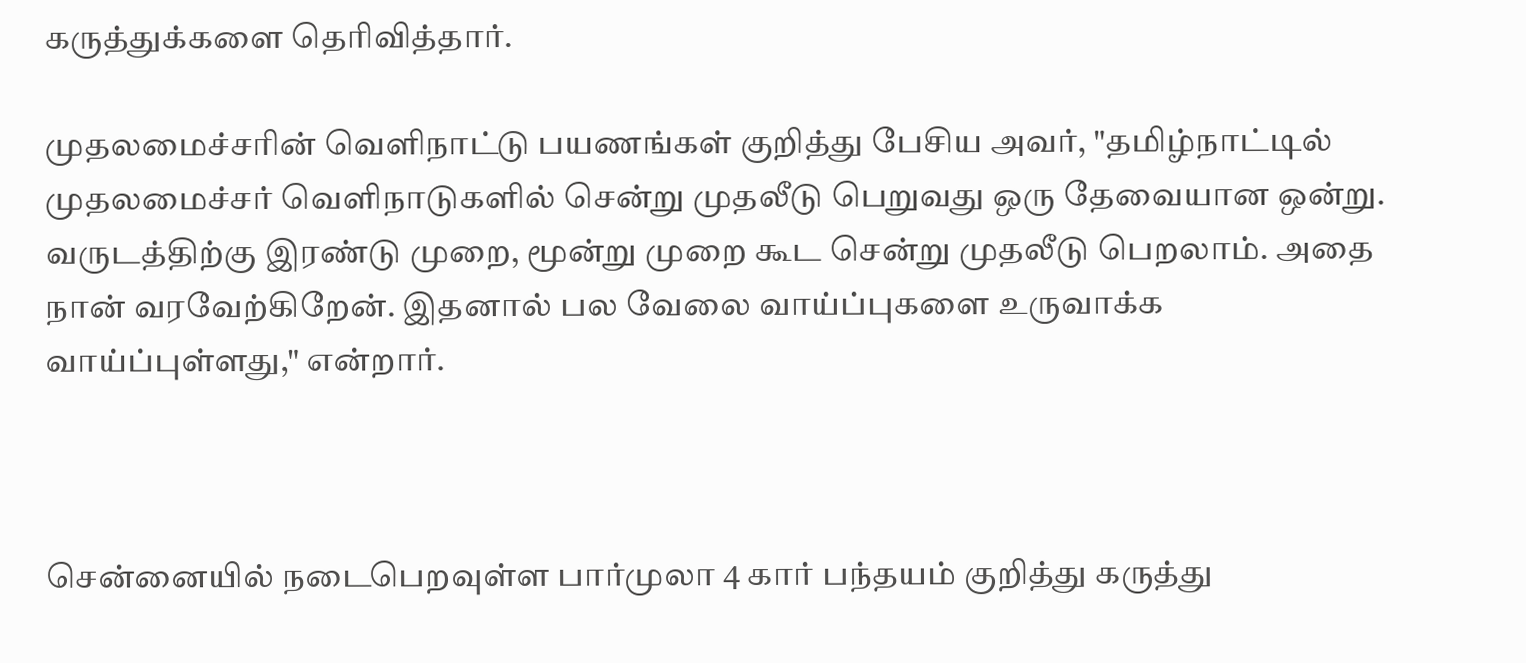கருத்துக்களை தெரிவித்தார்.

முதலமைச்சரின் வெளிநாட்டு பயணங்கள் குறித்து பேசிய அவர், "தமிழ்நாட்டில் முதலமைச்சர் வெளிநாடுகளில் சென்று முதலீடு பெறுவது ஒரு தேவையான ஒன்று. வருடத்திற்கு இரண்டு முறை, மூன்று முறை கூட சென்று முதலீடு பெறலாம். அதை நான் வரவேற்கிறேன். இதனால் பல வேலை வாய்ப்புகளை உருவாக்க வாய்ப்புள்ளது," என்றார்.



சென்னையில் நடைபெறவுள்ள பார்முலா 4 கார் பந்தயம் குறித்து கருத்து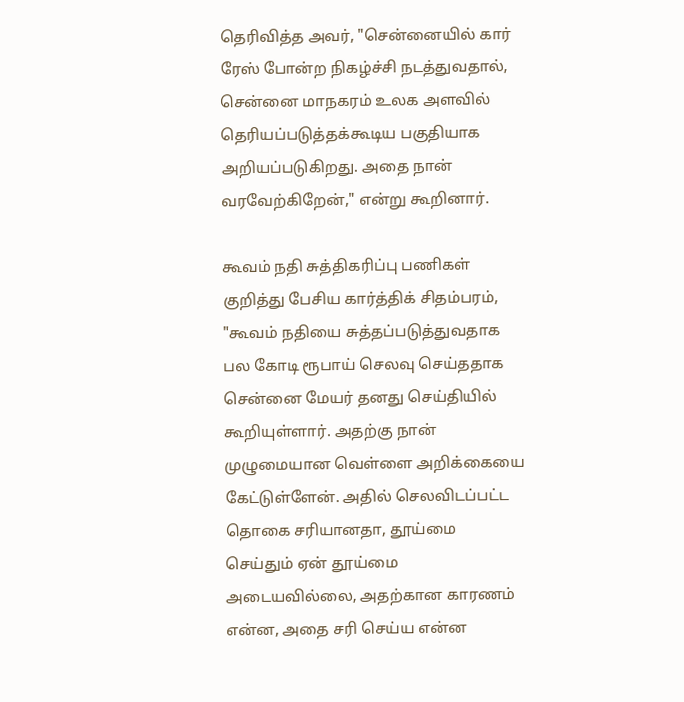தெரிவித்த அவர், "சென்னையில் கார் ரேஸ் போன்ற நிகழ்ச்சி நடத்துவதால், சென்னை மாநகரம் உலக அளவில் தெரியப்படுத்தக்கூடிய பகுதியாக அறியப்படுகிறது. அதை நான் வரவேற்கிறேன்," என்று கூறினார்.

கூவம் நதி சுத்திகரிப்பு பணிகள் குறித்து பேசிய கார்த்திக் சிதம்பரம், "கூவம் நதியை சுத்தப்படுத்துவதாக பல கோடி ரூபாய் செலவு செய்ததாக சென்னை மேயர் தனது செய்தியில் கூறியுள்ளார். அதற்கு நான் முழுமையான வெள்ளை அறிக்கையை கேட்டுள்ளேன். அதில் செலவிடப்பட்ட தொகை சரியானதா, தூய்மை செய்தும் ஏன் தூய்மை அடையவில்லை, அதற்கான காரணம் என்ன, அதை சரி செய்ய என்ன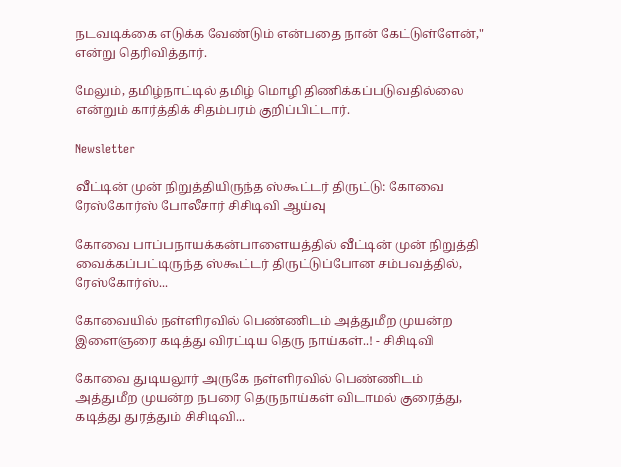நடவடிக்கை எடுக்க வேண்டும் என்பதை நான் கேட்டுள்ளேன்," என்று தெரிவித்தார்.

மேலும், தமிழ்நாட்டில் தமிழ் மொழி திணிக்கப்படுவதில்லை என்றும் கார்த்திக் சிதம்பரம் குறிப்பிட்டார்.

Newsletter

வீட்டின் முன் நிறுத்தியிருந்த ஸ்கூட்டர் திருட்டு: கோவை ரேஸ்கோர்ஸ் போலீசார் சிசிடிவி ஆய்வு

கோவை பாப்பநாயக்கன்பாளையத்தில் வீட்டின் முன் நிறுத்தி வைக்கப்பட்டிருந்த ஸ்கூட்டர் திருட்டுப்போன சம்பவத்தில், ரேஸ்கோர்ஸ்...

கோவையில் நள்ளிரவில் பெண்ணிடம் அத்துமீற முயன்ற இளைஞரை கடித்து விரட்டிய தெரு நாய்கள்..! - சிசிடிவி

கோவை துடியலூர் அருகே நள்ளிரவில் பெண்ணிடம் அத்துமீற முயன்ற நபரை தெருநாய்கள் விடாமல் குரைத்து, கடித்து துரத்தும் சிசிடிவி...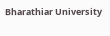Bharathiar University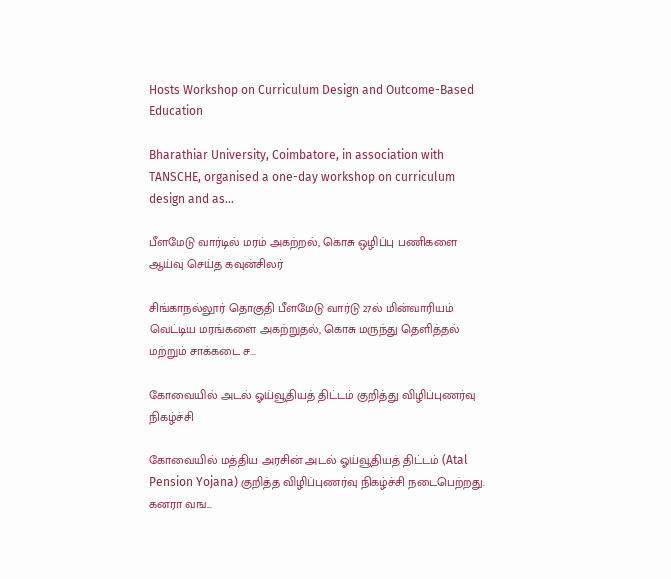Hosts Workshop on Curriculum Design and Outcome-Based Education

Bharathiar University, Coimbatore, in association with TANSCHE, organised a one-day workshop on curriculum design and as...

பீளமேடு வார்டில் மரம் அகற்றல், கொசு ஒழிப்பு பணிகளை ஆய்வு செய்த கவுன்சிலர்

சிங்காநல்லூர் தொகுதி பீளமேடு வார்டு 27ல் மின்வாரியம் வெட்டிய மரங்களை அகற்றுதல், கொசு மருந்து தெளித்தல் மற்றும் சாக்கடை ச...

கோவையில் அடல் ஓய்வூதியத் திட்டம் குறித்து விழிப்புணர்வு நிகழ்ச்சி

கோவையில் மத்திய அரசின் அடல் ஓய்வூதியத் திட்டம் (Atal Pension Yojana) குறித்த விழிப்புணர்வு நிகழ்ச்சி நடைபெற்றது. கனரா வங...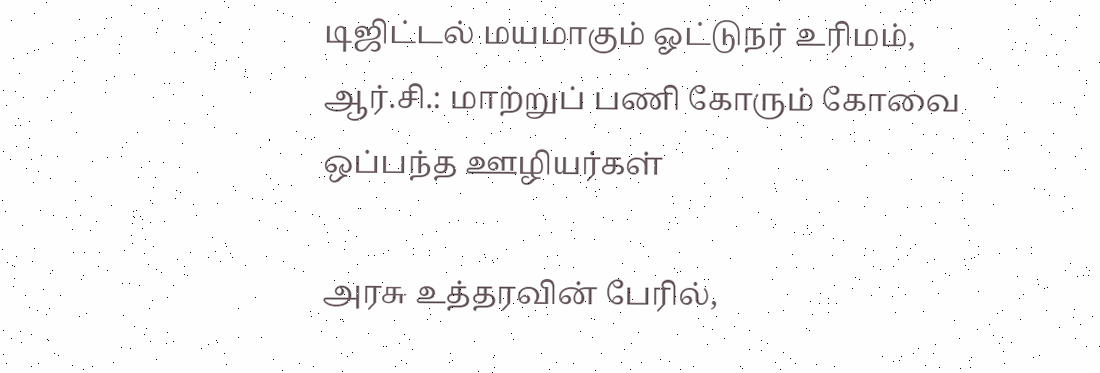டிஜிட்டல் மயமாகும் ஓட்டுநர் உரிமம், ஆர்.சி.: மாற்றுப் பணி கோரும் கோவை ஒப்பந்த ஊழியர்கள்

அரசு உத்தரவின் பேரில்,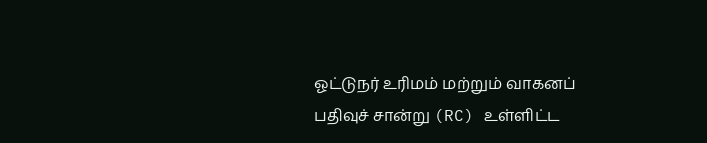ஓட்டுநர் உரிமம் மற்றும் வாகனப் பதிவுச் சான்று (RC) உள்ளிட்ட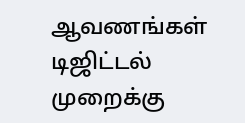ஆவணங்கள் டிஜிட்டல் முறைக்கு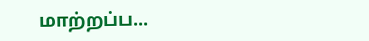மாற்றப்ப...